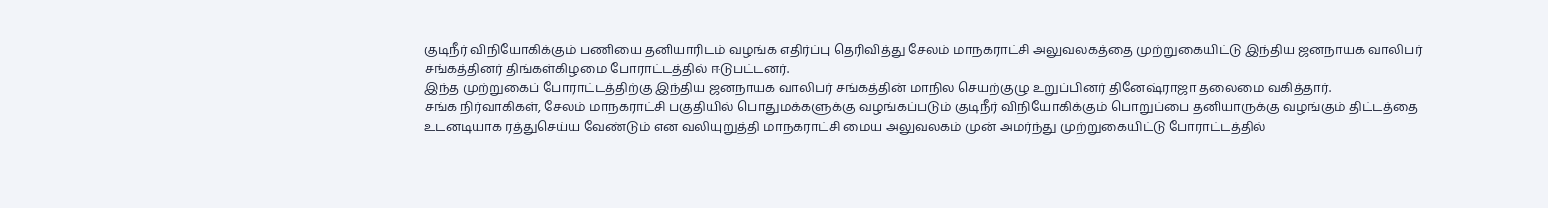குடிநீர் விநியோகிக்கும் பணியை தனியாரிடம் வழங்க எதிர்ப்பு தெரிவித்து சேலம் மாநகராட்சி அலுவலகத்தை முற்றுகையிட்டு இந்திய ஜனநாயக வாலிபர் சங்கத்தினர் திங்கள்கிழமை போராட்டத்தில் ஈடுபட்டனர்.
இந்த முற்றுகைப் போராட்டத்திற்கு இந்திய ஜனநாயக வாலிபர் சங்கத்தின் மாநில செயற்குழு உறுப்பினர் தினேஷ்ராஜா தலைமை வகித்தார்.
சங்க நிர்வாகிகள், சேலம் மாநகராட்சி பகுதியில் பொதுமக்களுக்கு வழங்கப்படும் குடிநீர் விநியோகிக்கும் பொறுப்பை தனியாருக்கு வழங்கும் திட்டத்தை உடனடியாக ரத்துசெய்ய வேண்டும் என வலியுறுத்தி மாநகராட்சி மைய அலுவலகம் முன் அமர்ந்து முற்றுகையிட்டு போராட்டத்தில்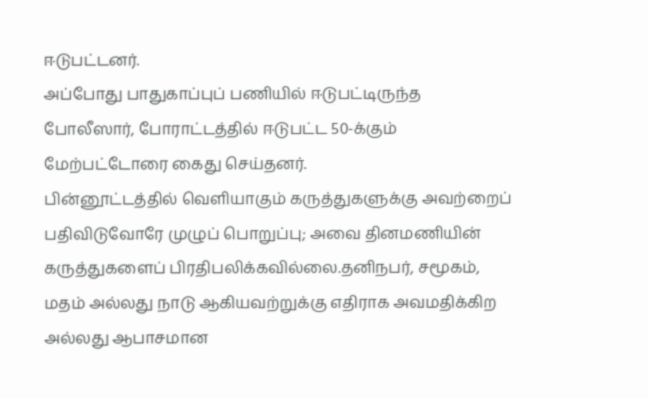ஈடுபட்டனர்.
அப்போது பாதுகாப்புப் பணியில் ஈடுபட்டிருந்த போலீஸார், போராட்டத்தில் ஈடுபட்ட 50-க்கும் மேற்பட்டோரை கைது செய்தனர்.
பின்னூட்டத்தில் வெளியாகும் கருத்துகளுக்கு அவற்றைப் பதிவிடுவோரே முழுப் பொறுப்பு; அவை தினமணியின் கருத்துகளைப் பிரதிபலிக்கவில்லை.தனிநபர், சமூகம், மதம் அல்லது நாடு ஆகியவற்றுக்கு எதிராக அவமதிக்கிற அல்லது ஆபாசமான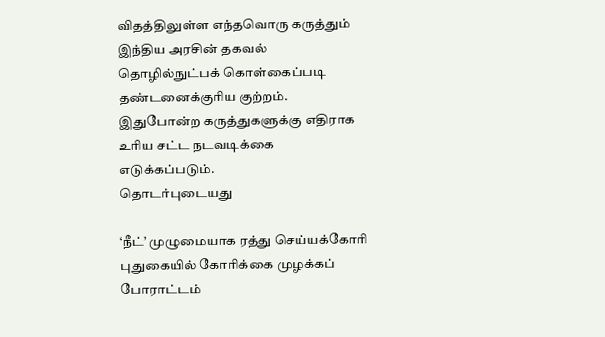விதத்திலுள்ள எந்தவொரு கருத்தும் இந்திய அரசின் தகவல் தொழில்நுட்பக் கொள்கைப்படி தண்டனைக்குரிய குற்றம். இதுபோன்ற கருத்துகளுக்கு எதிராக உரிய சட்ட நடவடிக்கை எடுக்கப்படும்.
தொடர்புடையது

‘நீட்’ முழுமையாக ரத்து செய்யக்கோரி புதுகையில் கோரிக்கை முழக்கப் போராட்டம்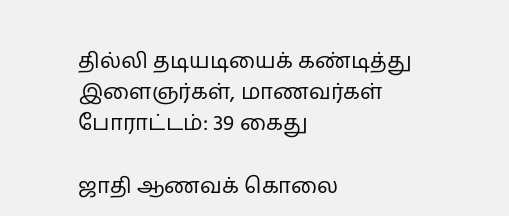தில்லி தடியடியைக் கண்டித்து இளைஞர்கள், மாணவர்கள் போராட்டம்: 39 கைது

ஜாதி ஆணவக் கொலை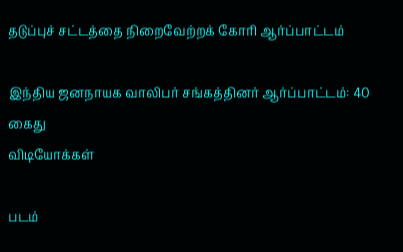தடுப்புச் சட்டத்தை நிறைவேற்றக் கோரி ஆர்ப்பாட்டம்

இந்திய ஜனநாயக வாலிபர் சங்கத்தினர் ஆர்ப்பாட்டம்: 40 கைது
விடியோக்கள்

படம்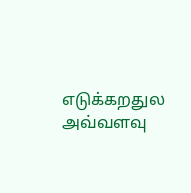எடுக்கறதுல அவ்வளவு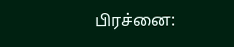பிரச்னை: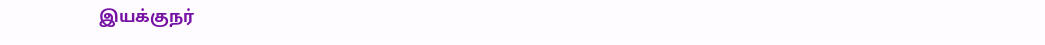இயக்குநர்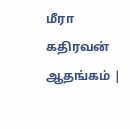மீரா கதிரவன் ஆதங்கம் |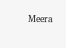Meera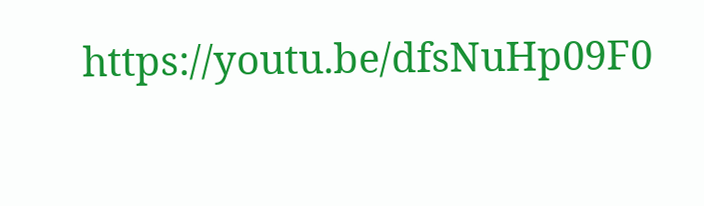https://youtu.be/dfsNuHp09F0